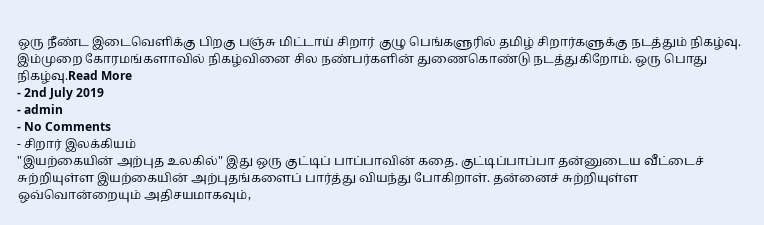ஒரு நீண்ட இடைவெளிக்கு பிறகு பஞ்சு மிட்டாய் சிறார் குழு பெங்களுரில் தமிழ் சிறார்களுக்கு நடத்தும் நிகழ்வு. இம்முறை கோரமங்களாவில் நிகழ்வினை சில நண்பர்களின் துணைகொண்டு நடத்துகிறோம். ஒரு பொது நிகழ்வு.Read More
- 2nd July 2019
- admin
- No Comments
- சிறார் இலக்கியம்
"இயற்கையின் அற்புத உலகில்" இது ஒரு குட்டிப் பாப்பாவின் கதை. குட்டிப்பாப்பா தன்னுடைய வீட்டைச் சுற்றியுள்ள இயற்கையின் அற்புதங்களைப் பார்த்து வியந்து போகிறாள். தன்னைச் சுற்றியுள்ள ஒவ்வொன்றையும் அதிசயமாகவும்,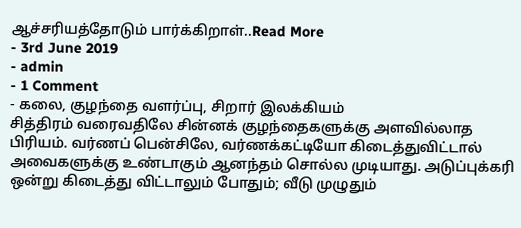ஆச்சரியத்தோடும் பார்க்கிறாள்..Read More
- 3rd June 2019
- admin
- 1 Comment
- கலை, குழந்தை வளர்ப்பு, சிறார் இலக்கியம்
சித்திரம் வரைவதிலே சின்னக் குழந்தைகளுக்கு அளவில்லாத பிரியம். வர்ணப் பென்சிலே, வர்ணக்கட்டியோ கிடைத்துவிட்டால் அவைகளுக்கு உண்டாகும் ஆனந்தம் சொல்ல முடியாது. அடுப்புக்கரி ஒன்று கிடைத்து விட்டாலும் போதும்; வீடு முழுதும்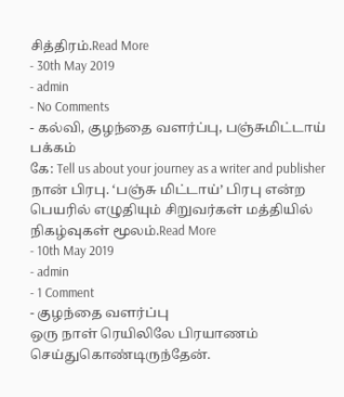சித்திரம்.Read More
- 30th May 2019
- admin
- No Comments
- கல்வி, குழந்தை வளர்ப்பு, பஞ்சுமிட்டாய் பக்கம்
கே: Tell us about your journey as a writer and publisher நான் பிரபு. ‘பஞ்சு மிட்டாய்’ பிரபு என்ற பெயரில் எழுதியும் சிறுவர்கள் மத்தியில் நிகழ்வுகள் மூலம்.Read More
- 10th May 2019
- admin
- 1 Comment
- குழந்தை வளர்ப்பு
ஒரு நாள் ரெயிலிலே பிரயாணம் செய்துகொண்டிருந்தேன்.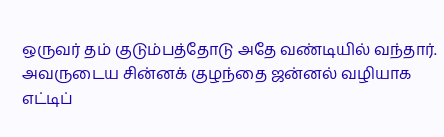ஒருவர் தம் குடும்பத்தோடு அதே வண்டியில் வந்தார். அவருடைய சின்னக் குழந்தை ஜன்னல் வழியாக எட்டிப்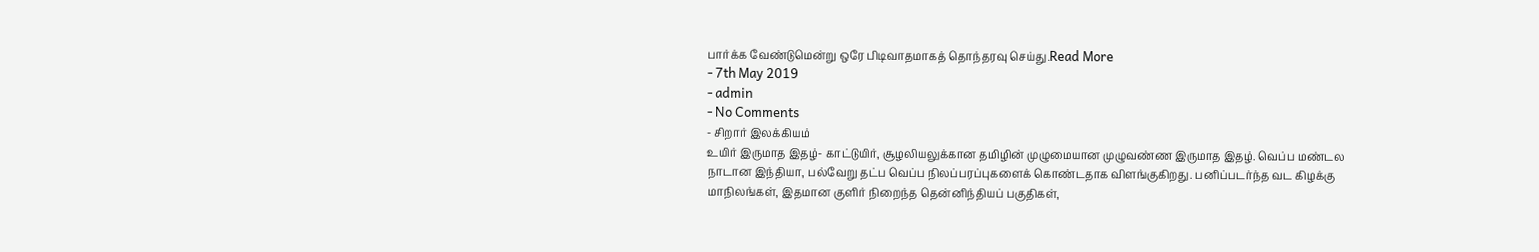பார்க்க வேண்டுமென்று ஒரே பிடிவாதமாகத் தொந்தரவு செய்து.Read More
- 7th May 2019
- admin
- No Comments
- சிறார் இலக்கியம்
உயிர் இருமாத இதழ்- காட்டுயிர், சூழலியலுக்கான தமிழின் முழுமையான முழுவண்ண இருமாத இதழ். வெப்ப மண்டல நாடான இந்தியா, பல்வேறு தட்ப வெப்ப நிலப்பரப்புகளைக் கொண்டதாக விளங்குகிறது. பனிப்படர்ந்த வட கிழக்கு மாநிலங்கள், இதமான குளிர் நிறைந்த தென்னிந்தியப் பகுதிகள்,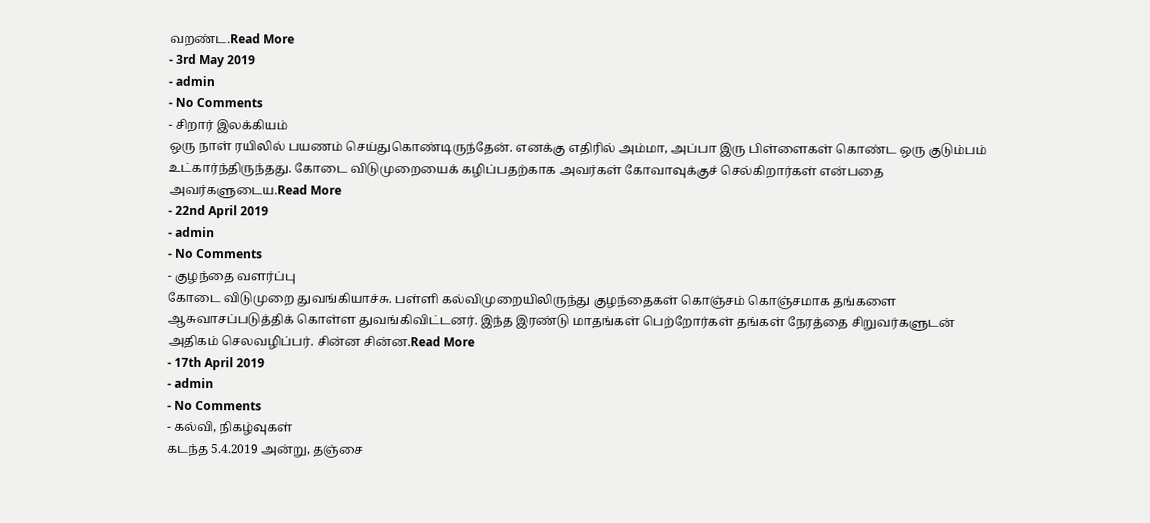வறண்ட.Read More
- 3rd May 2019
- admin
- No Comments
- சிறார் இலக்கியம்
ஒரு நாள் ரயிலில் பயணம் செய்துகொண்டிருந்தேன். எனக்கு எதிரில் அம்மா, அப்பா இரு பிள்ளைகள் கொண்ட ஒரு குடும்பம் உட்கார்ந்திருந்தது. கோடை விடுமுறையைக் கழிப்பதற்காக அவர்கள் கோவாவுக்குச் செல்கிறார்கள் என்பதை அவர்களுடைய.Read More
- 22nd April 2019
- admin
- No Comments
- குழந்தை வளர்ப்பு
கோடை விடுமுறை துவங்கியாச்சு. பள்ளி கல்விமுறையிலிருந்து குழந்தைகள் கொஞ்சம் கொஞ்சமாக தங்களை ஆசுவாசப்படுத்திக் கொள்ள துவங்கிவிட்டனர். இந்த இரண்டு மாதங்கள் பெற்றோர்கள் தங்கள் நேரத்தை சிறுவர்களுடன் அதிகம் செலவழிப்பர். சின்ன சின்ன.Read More
- 17th April 2019
- admin
- No Comments
- கல்வி, நிகழ்வுகள்
கடந்த 5.4.2019 அன்று, தஞ்சை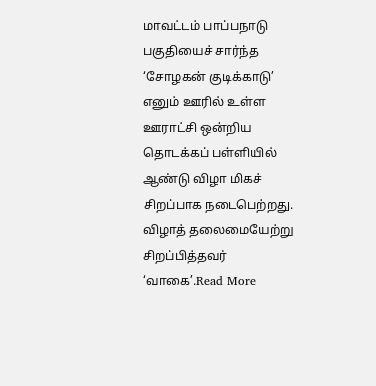மாவட்டம் பாப்பநாடு பகுதியைச் சார்ந்த ‘சோழகன் குடிக்காடு’ எனும் ஊரில் உள்ள ஊராட்சி ஒன்றிய தொடக்கப் பள்ளியில் ஆண்டு விழா மிகச் சிறப்பாக நடைபெற்றது. விழாத் தலைமையேற்று சிறப்பித்தவர் ‘வாகை’.Read More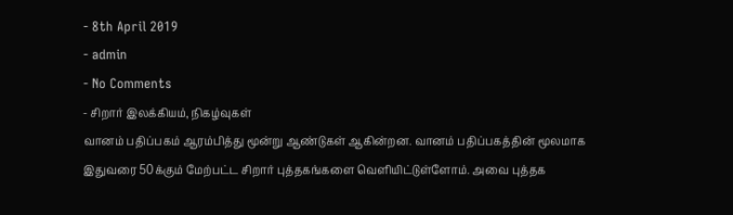- 8th April 2019
- admin
- No Comments
- சிறார் இலக்கியம், நிகழ்வுகள்
வானம் பதிப்பகம் ஆரம்பித்து மூன்று ஆண்டுகள் ஆகின்றன. வானம் பதிப்பகத்தின் மூலமாக இதுவரை 50க்கும் மேற்பட்ட சிறார் புத்தகங்களை வெளியிட்டுள்ளோம். அவை புத்தக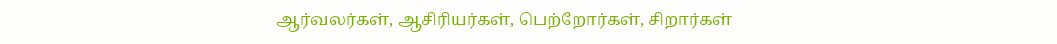ஆர்வலர்கள், ஆசிரியர்கள், பெற்றோர்கள், சிறார்கள்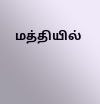மத்தியில்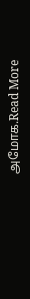அமோக.Read More